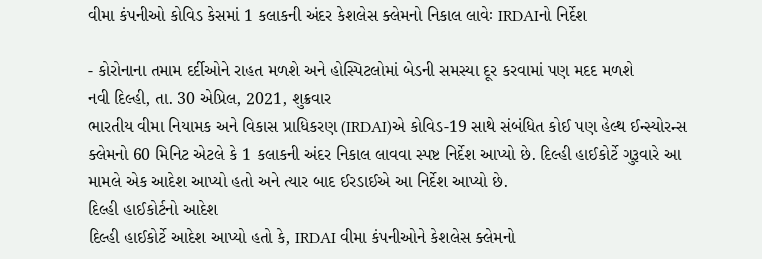વીમા કંપનીઓ કોવિડ કેસમાં 1 કલાકની અંદર કેશલેસ ક્લેમનો નિકાલ લાવેઃ IRDAIનો નિર્દેશ

- કોરોનાના તમામ દર્દીઓને રાહત મળશે અને હોસ્પિટલોમાં બેડની સમસ્યા દૂર કરવામાં પણ મદદ મળશે
નવી દિલ્હી, તા. 30 એપ્રિલ, 2021, શુક્રવાર
ભારતીય વીમા નિયામક અને વિકાસ પ્રાધિકરણ (IRDAI)એ કોવિડ-19 સાથે સંબંધિત કોઈ પણ હેલ્થ ઈન્સ્યોરન્સ ક્લેમનો 60 મિનિટ એટલે કે 1 કલાકની અંદર નિકાલ લાવવા સ્પષ્ટ નિર્દેશ આપ્યો છે. દિલ્હી હાઈકોર્ટે ગુરૂવારે આ મામલે એક આદેશ આપ્યો હતો અને ત્યાર બાદ ઈરડાઈએ આ નિર્દેશ આપ્યો છે.
દિલ્હી હાઈકોર્ટનો આદેશ
દિલ્હી હાઈકોર્ટે આદેશ આપ્યો હતો કે, IRDAI વીમા કંપનીઓને કેશલેસ ક્લેમનો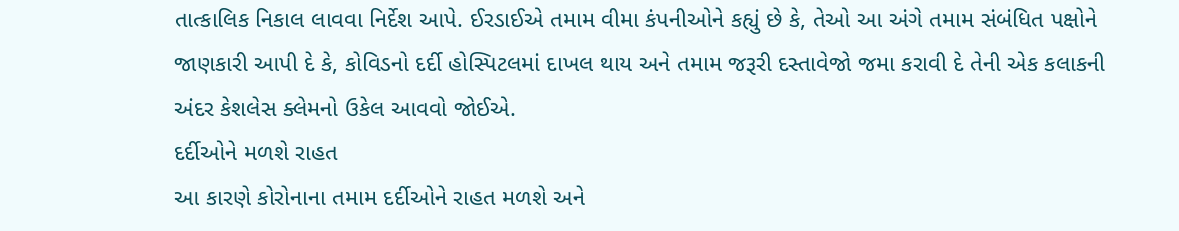તાત્કાલિક નિકાલ લાવવા નિર્દેશ આપે. ઈરડાઈએ તમામ વીમા કંપનીઓને કહ્યું છે કે, તેઓ આ અંગે તમામ સંબંધિત પક્ષોને જાણકારી આપી દે કે, કોવિડનો દર્દી હોસ્પિટલમાં દાખલ થાય અને તમામ જરૂરી દસ્તાવેજો જમા કરાવી દે તેની એક કલાકની અંદર કેશલેસ ક્લેમનો ઉકેલ આવવો જોઈએ.
દર્દીઓને મળશે રાહત
આ કારણે કોરોનાના તમામ દર્દીઓને રાહત મળશે અને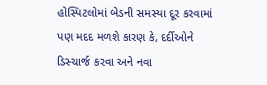હોસ્પિટલોમાં બેડની સમસ્યા દૂર કરવામાં પણ મદદ મળશે કારણ કે, દર્દીઓને ડિસ્ચાર્જ કરવા અને નવા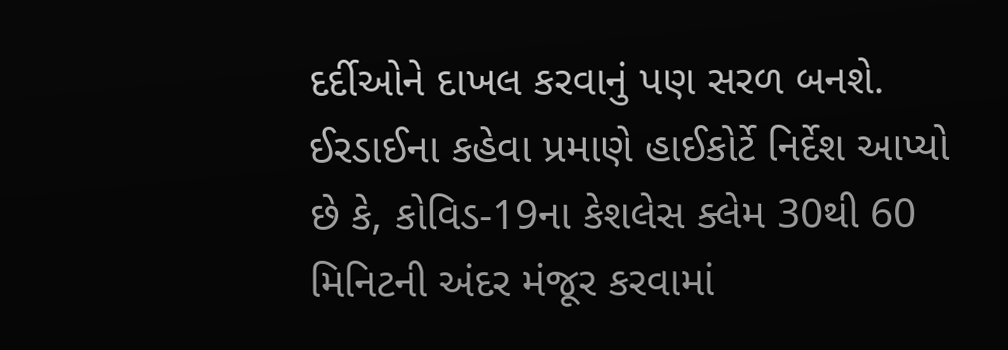દર્દીઓને દાખલ કરવાનું પણ સરળ બનશે. ઈરડાઈના કહેવા પ્રમાણે હાઈકોર્ટે નિર્દેશ આપ્યો છે કે, કોવિડ-19ના કેશલેસ ક્લેમ 30થી 60 મિનિટની અંદર મંજૂર કરવામાં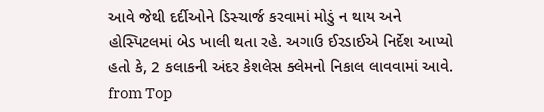આવે જેથી દર્દીઓને ડિસ્ચાર્જ કરવામાં મોડું ન થાય અને હોસ્પિટલમાં બેડ ખાલી થતા રહે. અગાઉ ઈરડાઈએ નિર્દેશ આપ્યો હતો કે, 2 કલાકની અંદર કેશલેસ ક્લેમનો નિકાલ લાવવામાં આવે.
from Top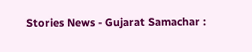Stories News - Gujarat Samachar :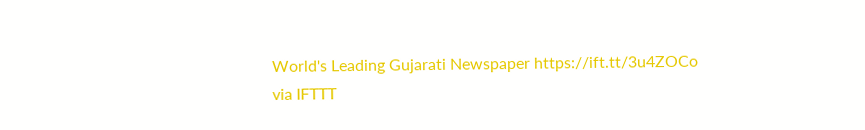World's Leading Gujarati Newspaper https://ift.tt/3u4ZOCo
via IFTTT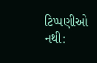ટિપ્પણીઓ નથી: